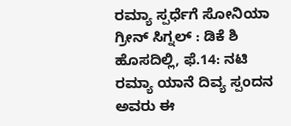ರಮ್ಯಾ ಸ್ಪರ್ಧೆಗೆ ಸೋನಿಯಾ ಗ್ರೀನ್ ಸಿಗ್ನಲ್ : ಡಿಕೆ ಶಿ
ಹೊಸದಿಲ್ಲಿ, ಫೆ.14: ನಟಿ ರಮ್ಯಾ ಯಾನೆ ದಿವ್ಯ ಸ್ಪಂದನ ಅವರು ಈ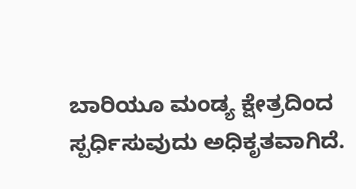ಬಾರಿಯೂ ಮಂಡ್ಯ ಕ್ಷೇತ್ರದಿಂದ ಸ್ಪರ್ಧಿಸುವುದು ಅಧಿಕೃತವಾಗಿದೆ.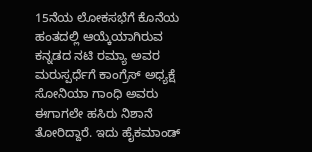15ನೆಯ ಲೋಕಸಭೆಗೆ ಕೊನೆಯ ಹಂತದಲ್ಲಿ ಆಯ್ಕೆಯಾಗಿರುವ ಕನ್ನಡದ ನಟಿ ರಮ್ಯಾ ಅವರ ಮರುಸ್ಪರ್ಧೆಗೆ ಕಾಂಗ್ರೆಸ್ ಅಧ್ಯಕ್ಷೆ ಸೋನಿಯಾ ಗಾಂಧಿ ಅವರು ಈಗಾಗಲೇ ಹಸಿರು ನಿಶಾನೆ ತೋರಿದ್ದಾರೆ. ಇದು ಹೈಕಮಾಂಡ್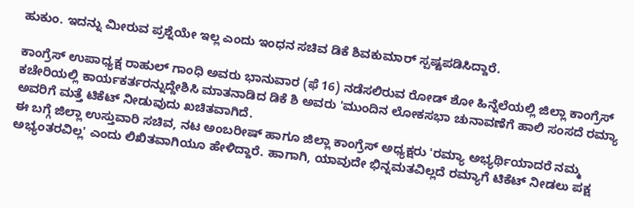ಹುಕುಂ. ಇದನ್ನು ಮೀರುವ ಪ್ರಶ್ನೆಯೇ ಇಲ್ಲ ಎಂದು ಇಂಧನ ಸಚಿವ ಡಿಕೆ ಶಿವಕುಮಾರ್ ಸ್ಪಷ್ಟಪಡಿಸಿದ್ದಾರೆ.

ಕಾಂಗ್ರೆಸ್ ಉಪಾಧ್ಯಕ್ಷ ರಾಹುಲ್ ಗಾಂಧಿ ಅವರು ಭಾನುವಾರ (ಫೆ 16) ನಡೆಸಲಿರುವ ರೋಡ್ ಶೋ ಹಿನ್ನೆಲೆಯಲ್ಲಿ ಜಿಲ್ಲಾ ಕಾಂಗ್ರೆಸ್ ಕಚೇರಿಯಲ್ಲಿ ಕಾರ್ಯಕರ್ತರನ್ನುದ್ದೇಶಿಸಿ ಮಾತನಾಡಿದ ಡಿಕೆ ಶಿ ಅವರು 'ಮುಂದಿನ ಲೋಕಸಭಾ ಚುನಾವಣೆಗೆ ಹಾಲಿ ಸಂಸದೆ ರಮ್ಯಾ ಅವರಿಗೆ ಮತ್ತೆ ಟಿಕೆಟ್ ನೀಡುವುದು ಖಚಿತವಾಗಿದೆ.
ಈ ಬಗ್ಗೆ ಜಿಲ್ಲಾ ಉಸ್ತುವಾರಿ ಸಚಿವ, ನಟ ಅಂಬರೀಷ್ ಹಾಗೂ ಜಿಲ್ಲಾ ಕಾಂಗ್ರೆಸ್ ಅಧ್ಯಕ್ಷರು 'ರಮ್ಯಾ ಅಭ್ಯರ್ಥಿಯಾದರೆ ನಮ್ಮ ಅಭ್ಯಂತರವಿಲ್ಲ' ಎಂದು ಲಿಖಿತವಾಗಿಯೂ ಹೇಳಿದ್ದಾರೆ. ಹಾಗಾಗಿ, ಯಾವುದೇ ಭಿನ್ನಮತವಿಲ್ಲದೆ ರಮ್ಯಾಗೆ ಟಿಕೆಟ್ ನೀಡಲು ಪಕ್ಷ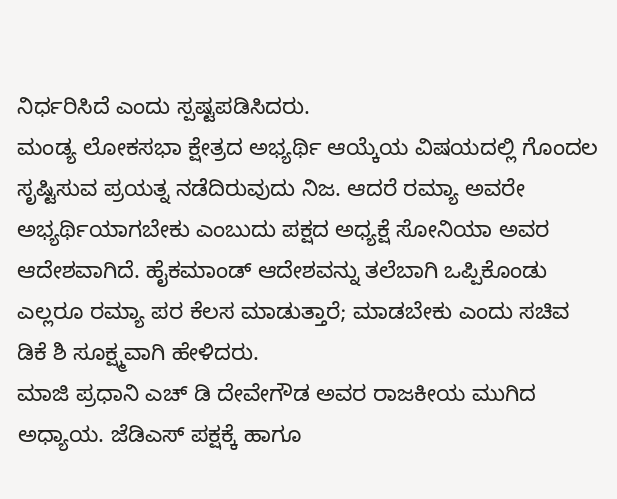ನಿರ್ಧರಿಸಿದೆ ಎಂದು ಸ್ಪಷ್ಟಪಡಿಸಿದರು.
ಮಂಡ್ಯ ಲೋಕಸಭಾ ಕ್ಷೇತ್ರದ ಅಭ್ಯರ್ಥಿ ಆಯ್ಕೆಯ ವಿಷಯದಲ್ಲಿ ಗೊಂದಲ ಸೃಷ್ಟಿಸುವ ಪ್ರಯತ್ನ ನಡೆದಿರುವುದು ನಿಜ. ಆದರೆ ರಮ್ಯಾ ಅವರೇ ಅಭ್ಯರ್ಥಿಯಾಗಬೇಕು ಎಂಬುದು ಪಕ್ಷದ ಅಧ್ಯಕ್ಷೆ ಸೋನಿಯಾ ಅವರ ಆದೇಶವಾಗಿದೆ. ಹೈಕಮಾಂಡ್ ಆದೇಶವನ್ನು ತಲೆಬಾಗಿ ಒಪ್ಪಿಕೊಂಡು ಎಲ್ಲರೂ ರಮ್ಯಾ ಪರ ಕೆಲಸ ಮಾಡುತ್ತಾರೆ; ಮಾಡಬೇಕು ಎಂದು ಸಚಿವ ಡಿಕೆ ಶಿ ಸೂಕ್ಷ್ಮವಾಗಿ ಹೇಳಿದರು.
ಮಾಜಿ ಪ್ರಧಾನಿ ಎಚ್ ಡಿ ದೇವೇಗೌಡ ಅವರ ರಾಜಕೀಯ ಮುಗಿದ ಅಧ್ಯಾಯ. ಜೆಡಿಎಸ್ ಪಕ್ಷಕ್ಕೆ ಹಾಗೂ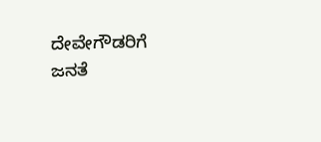ದೇವೇಗೌಡರಿಗೆ ಜನತೆ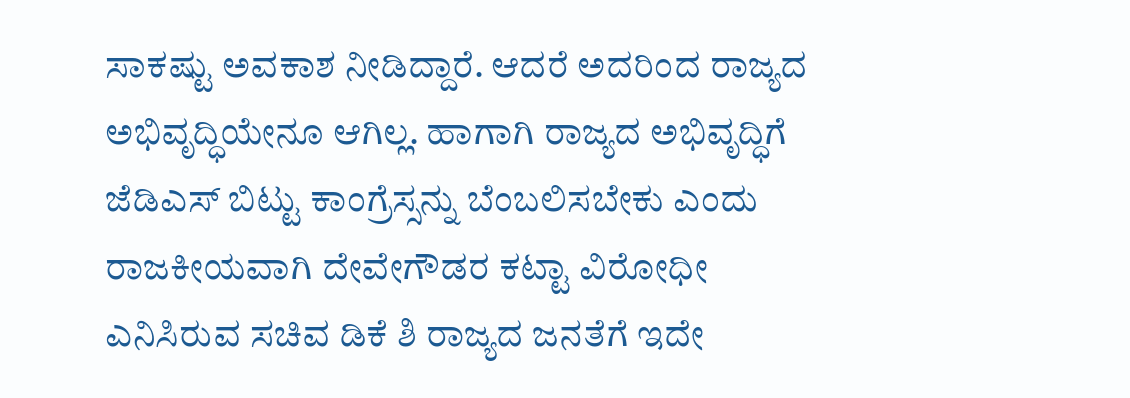ಸಾಕಷ್ಟು ಅವಕಾಶ ನೀಡಿದ್ದಾರೆ. ಆದರೆ ಅದರಿಂದ ರಾಜ್ಯದ ಅಭಿವೃದ್ಧಿಯೇನೂ ಆಗಿಲ್ಲ. ಹಾಗಾಗಿ ರಾಜ್ಯದ ಅಭಿವೃದ್ಧಿಗೆ ಜೆಡಿಎಸ್ ಬಿಟ್ಟು ಕಾಂಗ್ರೆಸ್ಸನ್ನು ಬೆಂಬಲಿಸಬೇಕು ಎಂದು ರಾಜಕೀಯವಾಗಿ ದೇವೇಗೌಡರ ಕಟ್ಟಾ ವಿರೋಧೀ ಎನಿಸಿರುವ ಸಚಿವ ಡಿಕೆ ಶಿ ರಾಜ್ಯದ ಜನತೆಗೆ ಇದೇ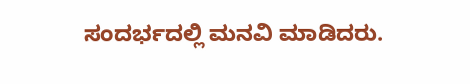ಸಂದರ್ಭದಲ್ಲಿ ಮನವಿ ಮಾಡಿದರು.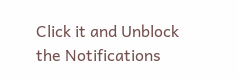Click it and Unblock the Notifications